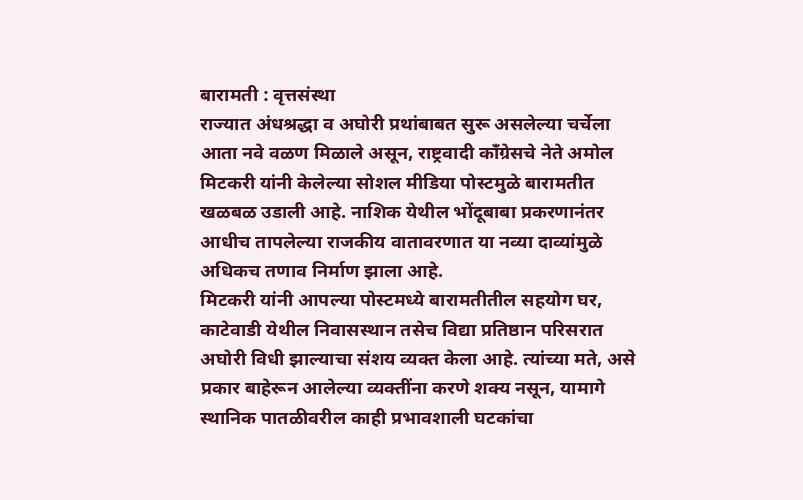बारामती : वृत्तसंस्था
राज्यात अंधश्रद्धा व अघोरी प्रथांबाबत सुरू असलेल्या चर्चेला आता नवे वळण मिळाले असून, राष्ट्रवादी काँग्रेसचे नेते अमोल मिटकरी यांनी केलेल्या सोशल मीडिया पोस्टमुळे बारामतीत खळबळ उडाली आहे. नाशिक येथील भोंदूबाबा प्रकरणानंतर आधीच तापलेल्या राजकीय वातावरणात या नव्या दाव्यांमुळे अधिकच तणाव निर्माण झाला आहे.
मिटकरी यांनी आपल्या पोस्टमध्ये बारामतीतील सहयोग घर, काटेवाडी येथील निवासस्थान तसेच विद्या प्रतिष्ठान परिसरात अघोरी विधी झाल्याचा संशय व्यक्त केला आहे. त्यांच्या मते, असे प्रकार बाहेरून आलेल्या व्यक्तींना करणे शक्य नसून, यामागे स्थानिक पातळीवरील काही प्रभावशाली घटकांचा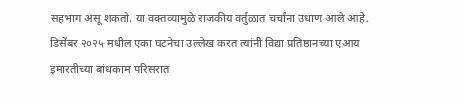सहभाग असू शकतो. या वक्तव्यामुळे राजकीय वर्तुळात चर्चांना उधाण आले आहे.
डिसेंबर २०२५ मधील एका घटनेचा उल्लेख करत त्यांनी विद्या प्रतिष्ठानच्या एआय इमारतीच्या बांधकाम परिसरात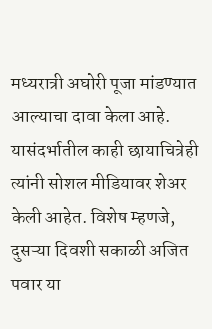मध्यरात्री अघोरी पूजा मांडण्यात आल्याचा दावा केला आहे. यासंदर्भातील काही छायाचित्रेही त्यांनी सोशल मीडियावर शेअर केली आहेत. विशेष म्हणजे, दुसऱ्या दिवशी सकाळी अजित पवार या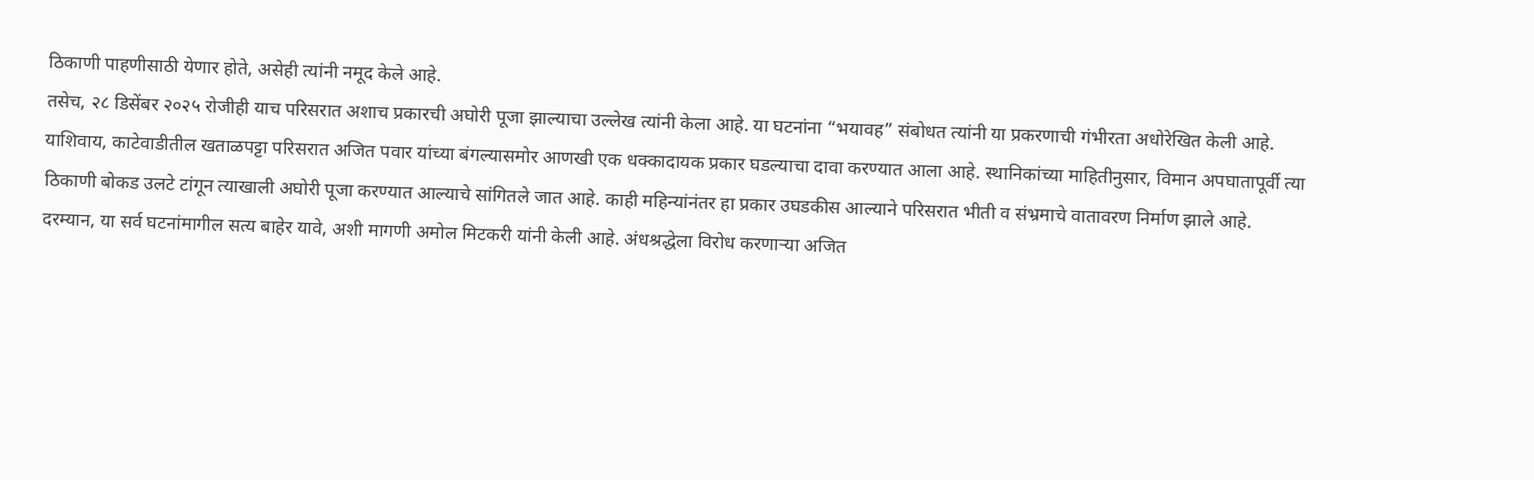ठिकाणी पाहणीसाठी येणार होते, असेही त्यांनी नमूद केले आहे.
तसेच, २८ डिसेंबर २०२५ रोजीही याच परिसरात अशाच प्रकारची अघोरी पूजा झाल्याचा उल्लेख त्यांनी केला आहे. या घटनांना “भयावह” संबोधत त्यांनी या प्रकरणाची गंभीरता अधोरेखित केली आहे.
याशिवाय, काटेवाडीतील खताळपट्टा परिसरात अजित पवार यांच्या बंगल्यासमोर आणखी एक धक्कादायक प्रकार घडल्याचा दावा करण्यात आला आहे. स्थानिकांच्या माहितीनुसार, विमान अपघातापूर्वी त्या ठिकाणी बोकड उलटे टांगून त्याखाली अघोरी पूजा करण्यात आल्याचे सांगितले जात आहे. काही महिन्यांनंतर हा प्रकार उघडकीस आल्याने परिसरात भीती व संभ्रमाचे वातावरण निर्माण झाले आहे.
दरम्यान, या सर्व घटनांमागील सत्य बाहेर यावे, अशी मागणी अमोल मिटकरी यांनी केली आहे. अंधश्रद्धेला विरोध करणाऱ्या अजित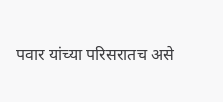पवार यांच्या परिसरातच असे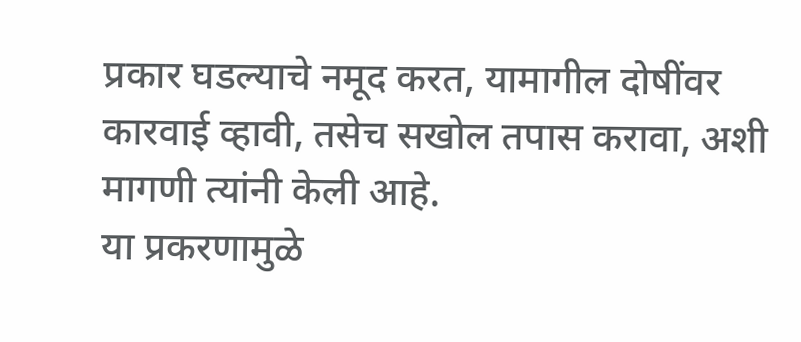प्रकार घडल्याचे नमूद करत, यामागील दोषींवर कारवाई व्हावी, तसेच सखोल तपास करावा, अशी मागणी त्यांनी केली आहे.
या प्रकरणामुळे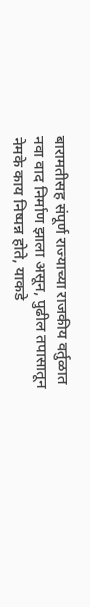बारामतीसह संपूर्ण राज्याच्या राजकीय वर्तुळात नवा वाद निर्माण झाला असून, पुढील तपासातून नेमके काय निष्पन्न होते, याकडे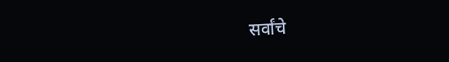सर्वांचे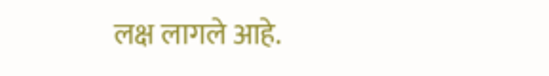लक्ष लागले आहे.